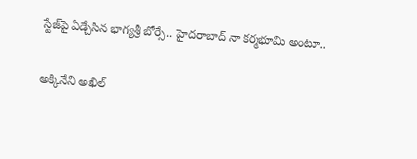స్టేజ్‌పై ఏడ్చేసిన భాగ్యశ్రీ బోర్సే.. హైదరాబాద్ నా కర్మభూమి అంటూ..

అక్కినేని అఖిల్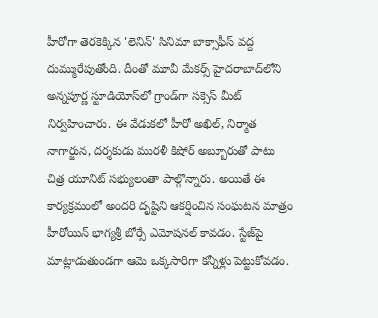హీరోగా తెరకెక్కిన 'లెనిన్' సినిమా బాక్సాఫీస్ వద్ద దుమ్మురేపుతోంది. దీంతో మూవీ మేకర్స్ హైదరాబాద్‌లోని అన్నపూర్ణ స్టూడియోస్‌లో గ్రాండ్‌గా సక్సెస్ మీట్ నిర్వహించారు. ఈ వేడుకలో హీరో అఖిల్, నిర్మాత నాగార్జున, దర్శకుడు మురళీ కిషోర్ అబ్బూరుతో పాటు చిత్ర యూనిట్ సభ్యులంతా పాల్గొన్నారు. అయితే ఈ కార్యక్రమంలో అందరి దృష్టిని ఆకర్షించిన సంఘటన మాత్రం హీరోయిన్ భాగ్యశ్రీ బోర్సే ఎమోషనల్ కావడం. స్టేజ్‌పై మాట్లాడుతుండగా ఆమె ఒక్కసారిగా కన్నీళ్లు పెట్టుకోవడం.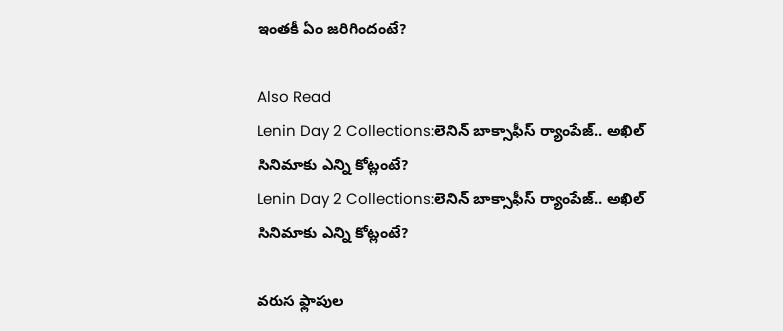ఇంతకీ ఏం జరిగిందంటే?

Also Read
Lenin Day 2 Collections:లెనిన్ బాక్సాఫీస్ ర్యాంపేజ్.. అఖిల్ సినిమాకు ఎన్ని కోట్లంటే?
Lenin Day 2 Collections:లెనిన్ బాక్సాఫీస్ ర్యాంపేజ్.. అఖిల్ సినిమాకు ఎన్ని కోట్లంటే?

వరుస ఫ్లాపుల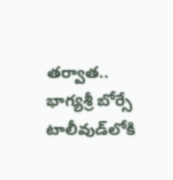తర్వాత..
భాగ్యశ్రీ బోర్సే టాలీవుడ్‌లోకి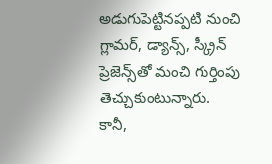అడుగుపెట్టినప్పటి నుంచి గ్లామర్, డ్యాన్స్, స్క్రీన్ ప్రెజెన్స్‌తో మంచి గుర్తింపు తెచ్చుకుంటున్నారు. కానీ,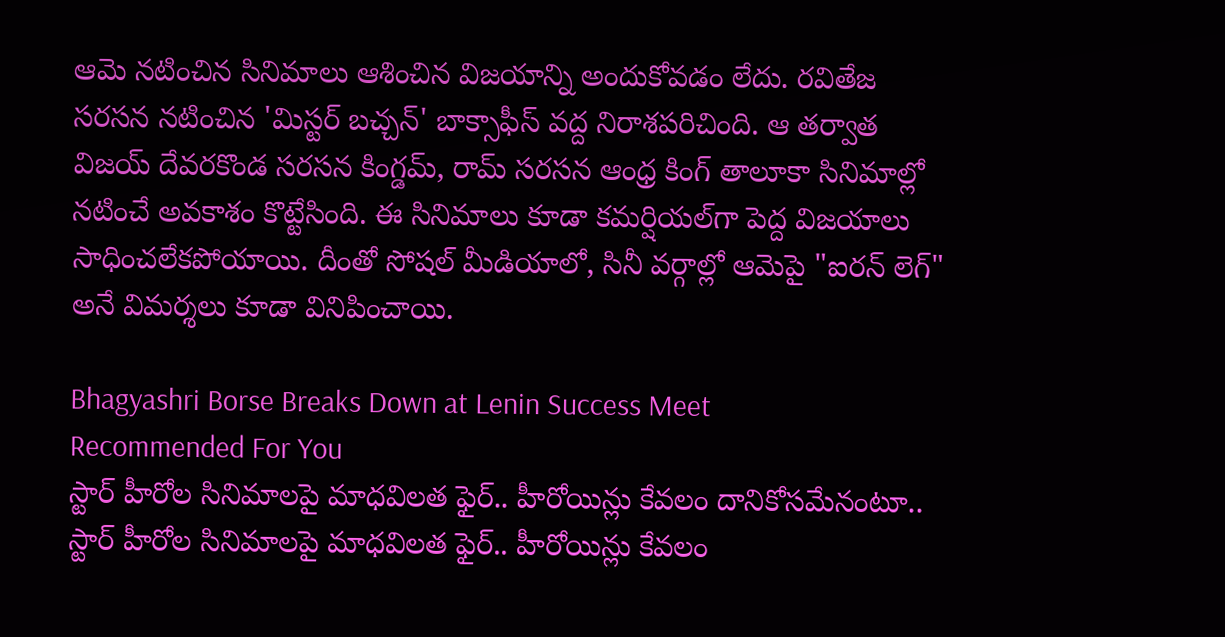ఆమె నటించిన సినిమాలు ఆశించిన విజయాన్ని అందుకోవడం లేదు. రవితేజ సరసన నటించిన 'మిస్టర్ బచ్చన్' బాక్సాఫీస్ వద్ద నిరాశపరిచింది. ఆ తర్వాత విజయ్ దేవరకొండ సరసన కింగ్డమ్, రామ్ సరసన ఆంధ్ర కింగ్ తాలూకా సినిమాల్లో నటించే అవకాశం కొట్టేసింది. ఈ సినిమాలు కూడా కమర్షియల్‌గా పెద్ద విజయాలు సాధించలేకపోయాయి. దీంతో సోషల్ మీడియాలో, సినీ వర్గాల్లో ఆమెపై "ఐరన్ లెగ్" అనే విమర్శలు కూడా వినిపించాయి.

Bhagyashri Borse Breaks Down at Lenin Success Meet
Recommended For You
స్టార్ హీరోల సినిమాలపై మాధవిలత ఫైర్.. హీరోయిన్లు కేవలం దానికోసమేనంటూ..
స్టార్ హీరోల సినిమాలపై మాధవిలత ఫైర్.. హీరోయిన్లు కేవలం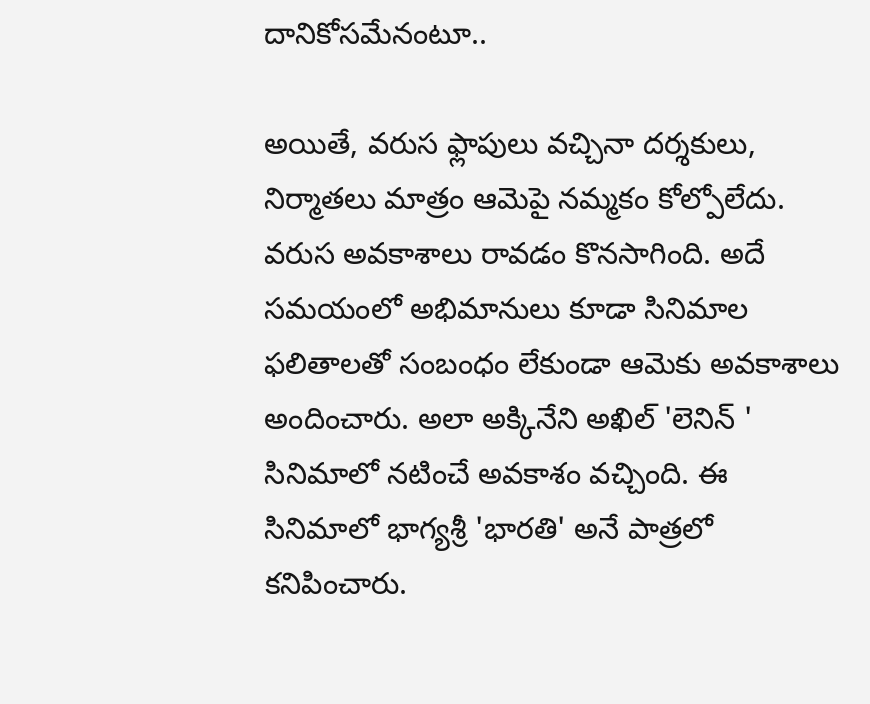దానికోసమేనంటూ..

అయితే, వరుస ఫ్లాపులు వచ్చినా దర్శకులు, నిర్మాతలు మాత్రం ఆమెపై నమ్మకం కోల్పోలేదు. వరుస అవకాశాలు రావడం కొనసాగింది. అదే సమయంలో అభిమానులు కూడా సినిమాల ఫలితాలతో సంబంధం లేకుండా ఆమెకు అవకాశాలు అందించారు. అలా అక్కినేని అఖిల్ 'లెనిన్ ' సినిమాలో నటించే అవకాశం వచ్చింది. ఈ సినిమాలో భాగ్యశ్రీ 'భారతి' అనే పాత్రలో కనిపించారు.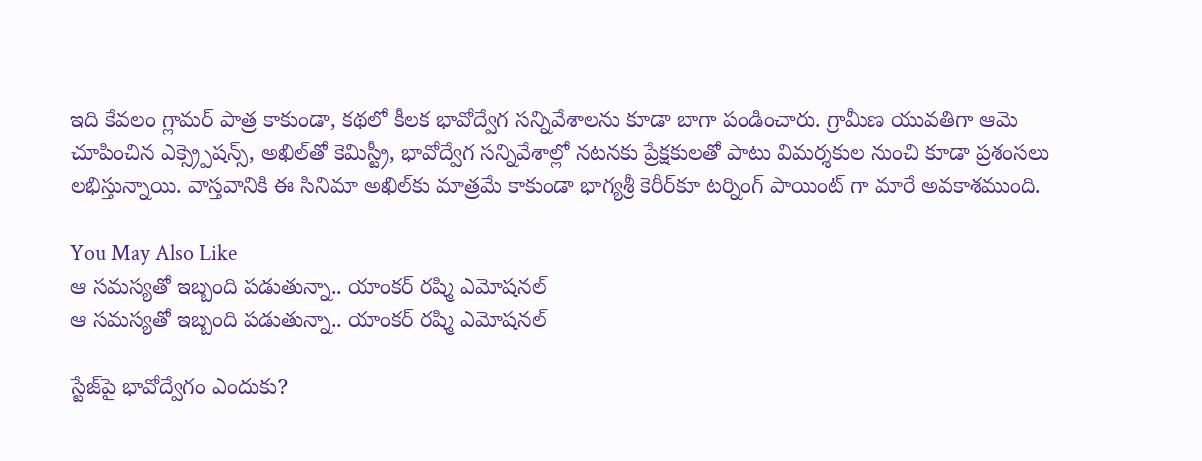ఇది కేవలం గ్లామర్ పాత్ర కాకుండా, కథలో కీలక భావోద్వేగ సన్నివేశాలను కూడా బాగా పండించారు. గ్రామీణ యువతిగా ఆమె చూపించిన ఎక్స్ర్పెషన్స్, అఖిల్‌తో కెమిస్ట్రీ, భావోద్వేగ సన్నివేశాల్లో నటనకు ప్రేక్షకులతో పాటు విమర్శకుల నుంచి కూడా ప్రశంసలు లభిస్తున్నాయి. వాస్తవానికి ఈ సినిమా అఖిల్‌కు మాత్రమే కాకుండా భాగ్యశ్రీ కెరీర్‌కూ టర్నింగ్ పాయింట్ గా మారే అవకాశముంది.

You May Also Like
ఆ సమస్యతో ఇబ్బంది పడుతున్నా.. యాంకర్ రష్మి ఎమోషనల్
ఆ సమస్యతో ఇబ్బంది పడుతున్నా.. యాంకర్ రష్మి ఎమోషనల్

స్టేజ్‌పై భావోద్వేగం ఎందుకు?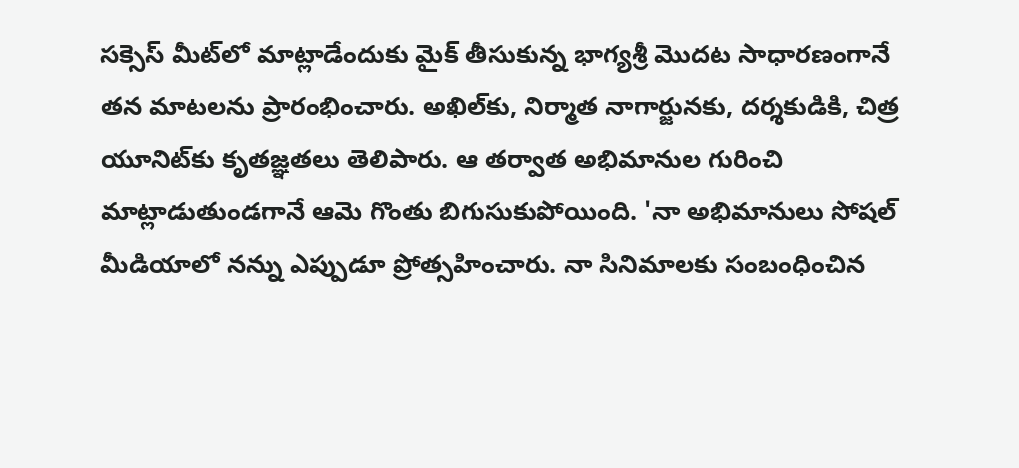సక్సెస్ మీట్‌లో మాట్లాడేందుకు మైక్ తీసుకున్న భాగ్యశ్రీ మొదట సాధారణంగానే తన మాటలను ప్రారంభించారు. అఖిల్‌కు, నిర్మాత నాగార్జునకు, దర్శకుడికి, చిత్ర యూనిట్‌కు కృతజ్ఞతలు తెలిపారు. ఆ తర్వాత అభిమానుల గురించి మాట్లాడుతుండగానే ఆమె గొంతు బిగుసుకుపోయింది. 'నా అభిమానులు సోషల్ మీడియాలో నన్ను ఎప్పుడూ ప్రోత్సహించారు. నా సినిమాలకు సంబంధించిన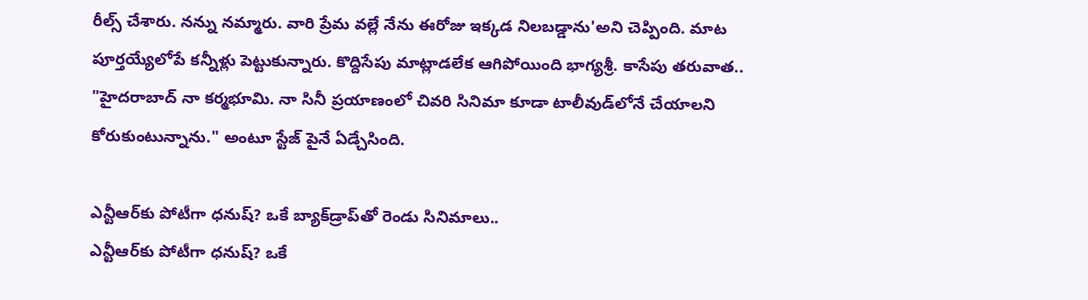రీల్స్ చేశారు. నన్ను నమ్మారు. వారి ప్రేమ వల్లే నేను ఈరోజు ఇక్కడ నిలబడ్డాను'అని చెప్పింది. మాట పూర్తయ్యేలోపే కన్నీళ్లు పెట్టుకున్నారు. కొద్దిసేపు మాట్లాడలేక ఆగిపోయింది భాగ్యశ్రీ. కాసేపు తరువాత.. "హైదరాబాద్ నా కర్మభూమి. నా సినీ ప్రయాణంలో చివరి సినిమా కూడా టాలీవుడ్‌లోనే చేయాలని కోరుకుంటున్నాను." అంటూ స్టేజ్ పైనే ఏడ్చేసింది.

ఎన్టీఆర్‌కు పోటీగా ధనుష్? ఒకే బ్యాక్‌డ్రాప్‌తో రెండు సినిమాలు..
ఎన్టీఆర్‌కు పోటీగా ధనుష్? ఒకే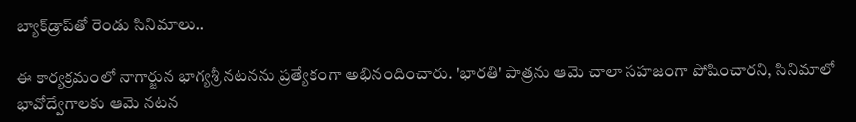బ్యాక్‌డ్రాప్‌తో రెండు సినిమాలు..

ఈ కార్యక్రమంలో నాగార్జున భాగ్యశ్రీ నటనను ప్రత్యేకంగా అభినందించారు. 'భారతి' పాత్రను ఆమె చాలా సహజంగా పోషించారని, సినిమాలో భావోద్వేగాలకు ఆమె నటన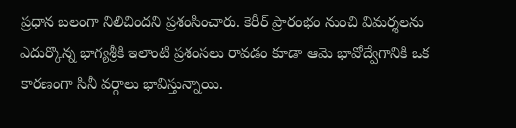ప్రధాన బలంగా నిలిచిందని ప్రశంసించారు. కెరీర్ ప్రారంభం నుంచి విమర్శలను ఎదుర్కొన్న భాగ్యశ్రీకి ఇలాంటి ప్రశంసలు రావడం కూడా ఆమె భావోద్వేగానికి ఒక కారణంగా సినీ వర్గాలు భావిస్తున్నాయి.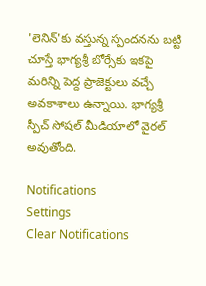'లెనిన్'కు వస్తున్న స్పందనను బట్టి చూస్తే భాగ్యశ్రీ బోర్సేకు ఇకపై మరిన్ని పెద్ద ప్రాజెక్టులు వచ్చే అవకాశాలు ఉన్నాయి. భాగ్యశ్రీ స్పీచ్ సోషల్ మీడియాలో వైరల్ అవుతోంది.

Notifications
Settings
Clear Notifications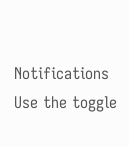Notifications
Use the toggle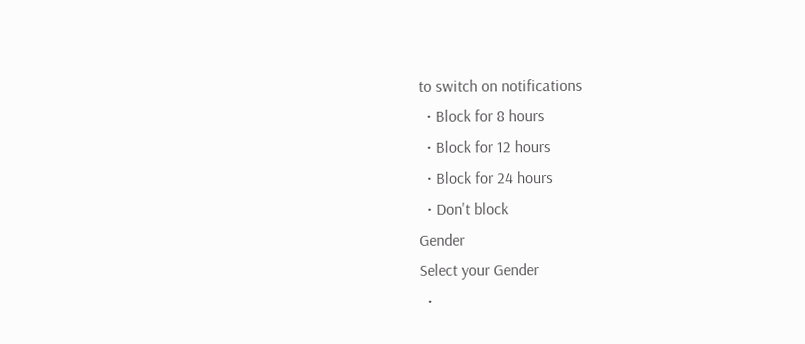to switch on notifications
  • Block for 8 hours
  • Block for 12 hours
  • Block for 24 hours
  • Don't block
Gender
Select your Gender
  •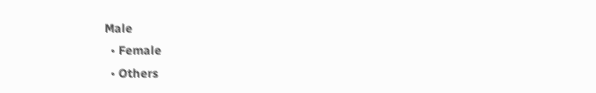Male
  • Female
  • Others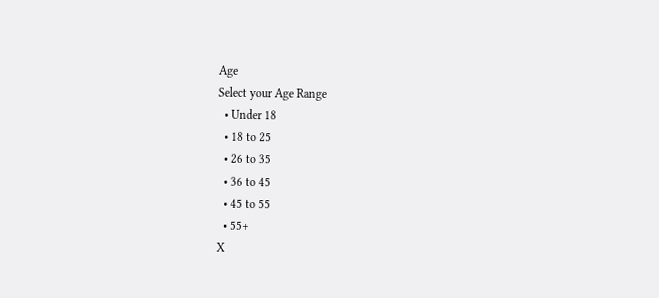Age
Select your Age Range
  • Under 18
  • 18 to 25
  • 26 to 35
  • 36 to 45
  • 45 to 55
  • 55+
X